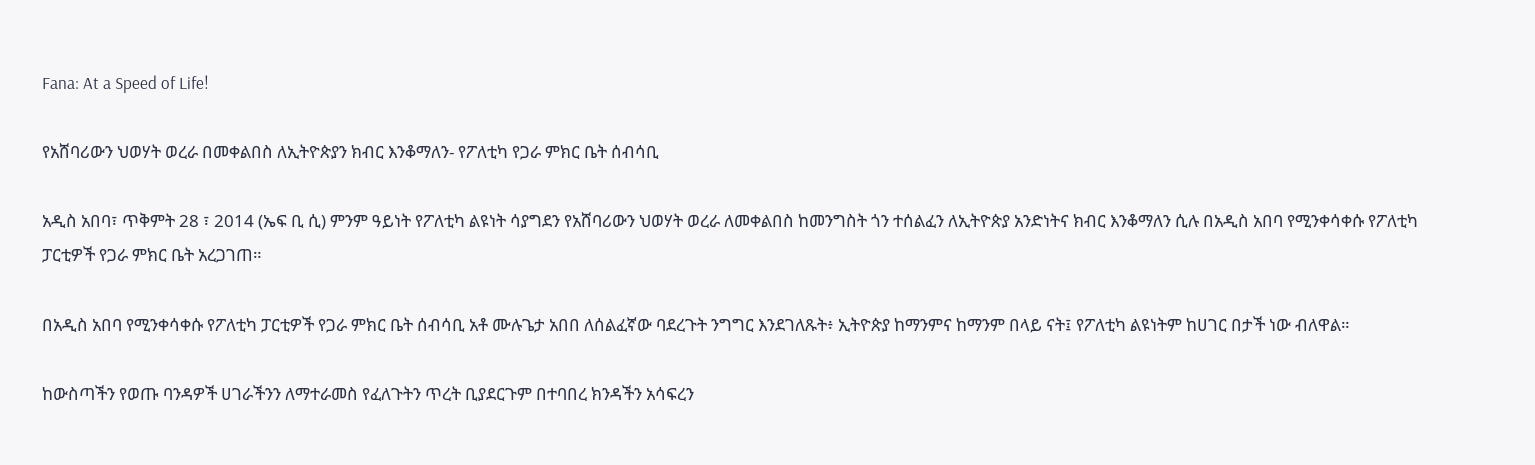Fana: At a Speed of Life!

የአሸባሪውን ህወሃት ወረራ በመቀልበስ ለኢትዮጵያን ክብር እንቆማለን- የፖለቲካ የጋራ ምክር ቤት ሰብሳቢ

አዲስ አበባ፣ ጥቅምት 28 ፣ 2014 (ኤፍ ቢ ሲ) ምንም ዓይነት የፖለቲካ ልዩነት ሳያግደን የአሸባሪውን ህወሃት ወረራ ለመቀልበስ ከመንግስት ጎን ተሰልፈን ለኢትዮጵያ አንድነትና ክብር እንቆማለን ሲሉ በአዲስ አበባ የሚንቀሳቀሱ የፖለቲካ ፓርቲዎች የጋራ ምክር ቤት አረጋገጠ።

በአዲስ አበባ የሚንቀሳቀሱ የፖለቲካ ፓርቲዎች የጋራ ምክር ቤት ሰብሳቢ አቶ ሙሉጌታ አበበ ለሰልፈኛው ባደረጉት ንግግር እንደገለጹት፥ ኢትዮጵያ ከማንምና ከማንም በላይ ናት፤ የፖለቲካ ልዩነትም ከሀገር በታች ነው ብለዋል።

ከውስጣችን የወጡ ባንዳዎች ሀገራችንን ለማተራመስ የፈለጉትን ጥረት ቢያደርጉም በተባበረ ክንዳችን አሳፍረን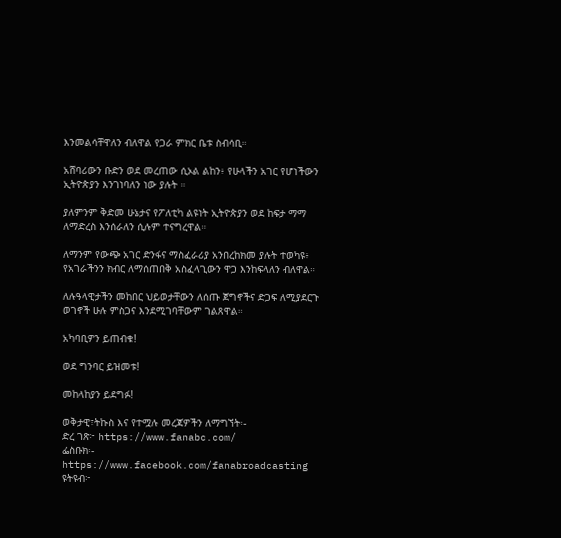እንመልሳቸዋለን ብለዋል የጋራ ምክር ቤቱ ስብሳቢ።

አሸባሪውን ቡድን ወደ መረጠው ሲኦል ልከን፥ የሁላችን አገር የሆነችውን ኢትዮጵያን እንገነባለን ነው ያሉት ።

ያለምንም ቅድመ ሁኔታና የፖለቲካ ልዩነት ኢትዮጵያን ወደ ከፍታ ማማ ለማድረስ እንሰራለን ሲሉም ተናግረዋል።

ለማንም የውጭ አገር ድንፋና ማስፈራሪያ አንበረከክመ ያሉት ተወካዩ፥ የአገራችንን ክብር ለማሰጠበቅ አስፈላጊውን ዋጋ እንከፍላለን ብለዋል።

ለሉዓላዊታችን መከበር ህይወታቸውን ለሰጡ ጀግኖችና ድጋፍ ለሚያደርጉ ወገኖች ሁሉ ምስጋና እንደሚገባቸውም ገልጸዋል።

አካባቢዎን ይጠብቁ!

ወደ ግንባር ይዝመቱ!

መከላከያን ይደግፉ!

ወቅታዊ፣ትኩስ እና የተሟሉ መረጃዎችን ለማግኘት፡-
ድረ ገጽ፦ https://www.fanabc.com/
ፌስቡክ፡- https://www.facebook.com/fanabroadcasting
ዩትዩብ፦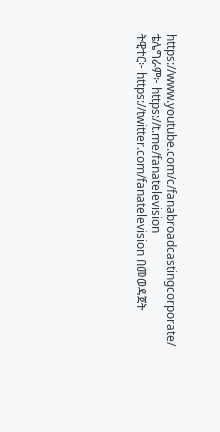https://www.youtube.com/c/fanabroadcastingcorporate/
ቴሌግራም፦ https://t.me/fanatelevision
ትዊተር፦ https://twitter.com/fanatelevision በመወዳጀት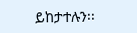ይከታተሉን፡፡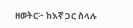ዘወትር፦ ከእኛ ጋር ስላሉ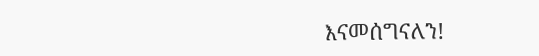እናመሰግናለን!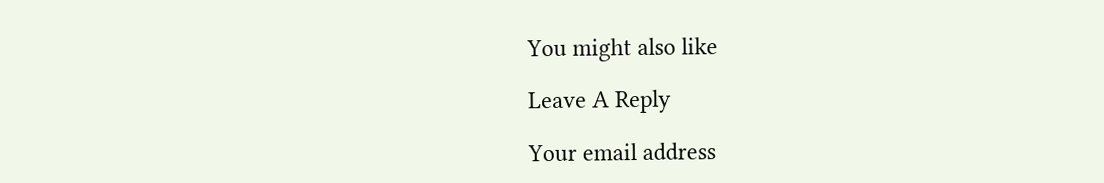You might also like

Leave A Reply

Your email address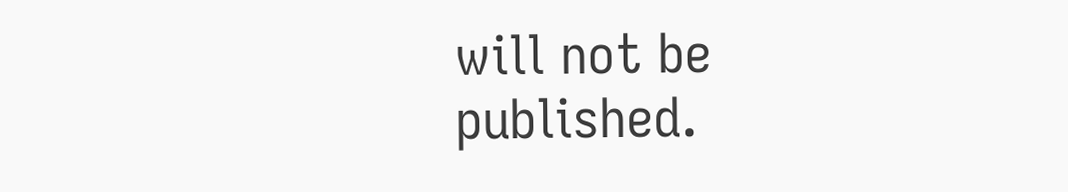will not be published.